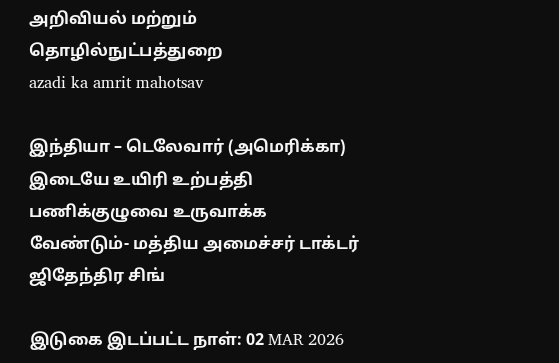அறிவியல் மற்றும் தொழில்நுட்பத்துறை
azadi ka amrit mahotsav

இந்தியா – டெலேவார் (அமெரிக்கா) இடையே உயிரி உற்பத்தி பணிக்குழுவை உருவாக்க வேண்டும்- மத்திய அமைச்சர் டாக்டர் ஜிதேந்திர சிங்

இடுகை இடப்பட்ட நாள்: 02 MAR 2026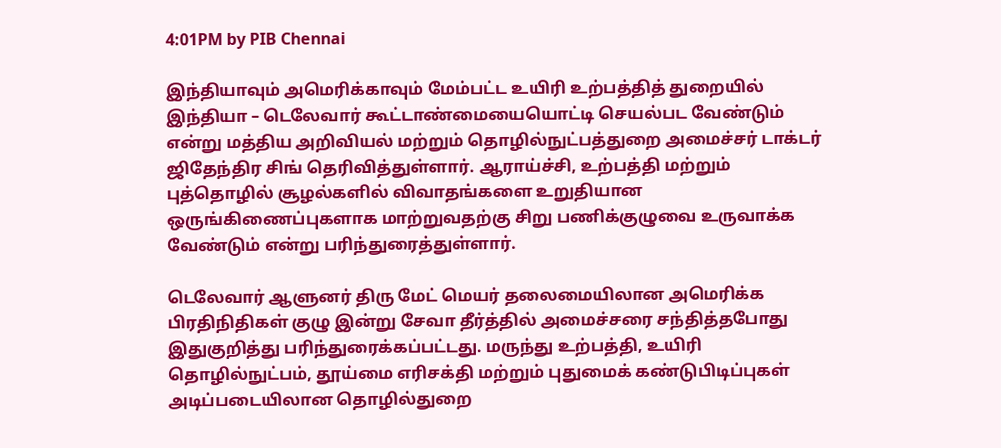4:01PM by PIB Chennai

இந்தியாவும் அமெரிக்காவும் மேம்பட்ட உயிரி உற்பத்தித் துறையில் இந்தியா – டெலேவார் கூட்டாண்மையையொட்டி செயல்பட வேண்டும் என்று மத்திய அறிவியல் மற்றும் தொழில்நுட்பத்துறை அமைச்சர் டாக்டர் ஜிதேந்திர சிங் தெரிவித்துள்ளார். ஆராய்ச்சி, உற்பத்தி மற்றும் புத்தொழில் சூழல்களில் விவாதங்களை உறுதியான ஒருங்கிணைப்புகளாக மாற்றுவதற்கு சிறு பணிக்குழுவை உருவாக்க வேண்டும் என்று பரிந்துரைத்துள்ளார்.

டெலேவார் ஆளுனர் திரு மேட் மெயர் தலைமையிலான அமெரிக்க பிரதிநிதிகள் குழு இன்று சேவா தீர்த்தில் அமைச்சரை சந்தித்தபோது இதுகுறித்து பரிந்துரைக்கப்பட்டது. மருந்து உற்பத்தி, உயிரி தொழில்நுட்பம், தூய்மை எரிசக்தி மற்றும் புதுமைக் கண்டுபிடிப்புகள் அடிப்படையிலான தொழில்துறை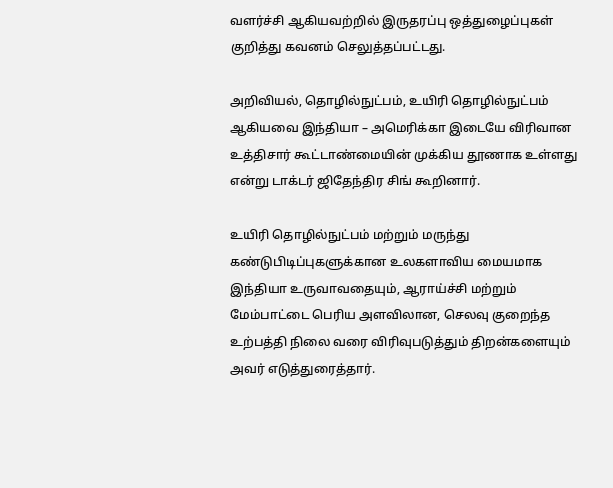வளர்ச்சி ஆகியவற்றில் இருதரப்பு ஒத்துழைப்புகள் குறித்து கவனம் செலுத்தப்பட்டது.

அறிவியல், தொழில்நுட்பம், உயிரி தொழில்நுட்பம் ஆகியவை இந்தியா – அமெரிக்கா இடையே விரிவான உத்திசார் கூட்டாண்மையின் முக்கிய தூணாக உள்ளது என்று டாக்டர் ஜிதேந்திர சிங் கூறினார்.

உயிரி தொழில்நுட்பம் மற்றும் மருந்து கண்டுபிடிப்புகளுக்கான உலகளாவிய மையமாக இந்தியா உருவாவதையும், ஆராய்ச்சி மற்றும் மேம்பாட்டை பெரிய அளவிலான, செலவு குறைந்த உற்பத்தி நிலை வரை விரிவுபடுத்தும் திறன்களையும் அவர் எடுத்துரைத்தார்.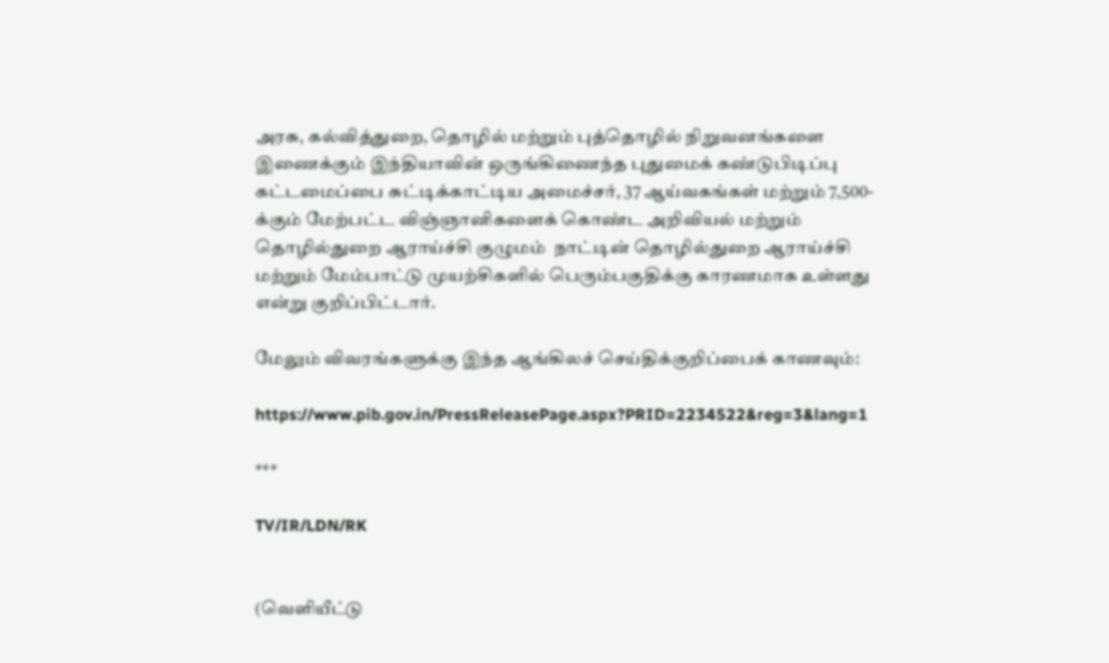அரசு, கல்வித்துறை, தொழில் மற்றும் புத்தொழில் நிறுவனங்களை இணைக்கும் இந்தியாவின் ஒருங்கிணைந்த புதுமைக் கண்டுபிடிப்பு கட்டமைப்பை சுட்டிக்காட்டிய அமைச்சர், 37 ஆய்வகங்கள் மற்றும் 7,500-க்கும் மேற்பட்ட விஞ்ஞானிகளைக் கொண்ட அறிவியல் மற்றும் தொழில்துறை ஆராய்ச்சி குழுமம்  நாட்டின் தொழில்துறை ஆராய்ச்சி மற்றும் மேம்பாட்டு முயற்சிகளில் பெரும்பகுதிக்கு காரணமாக உள்ளது என்று குறிப்பிட்டார்.

மேலும் விவரங்களுக்கு இந்த ஆங்கிலச் செய்திக்குறிப்பைக் காணவும்:

https://www.pib.gov.in/PressReleasePage.aspx?PRID=2234522&reg=3&lang=1

***

TV/IR/LDN/RK


(வெளியீட்டு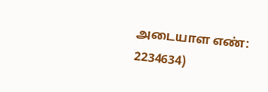அடையாள எண்: 2234634)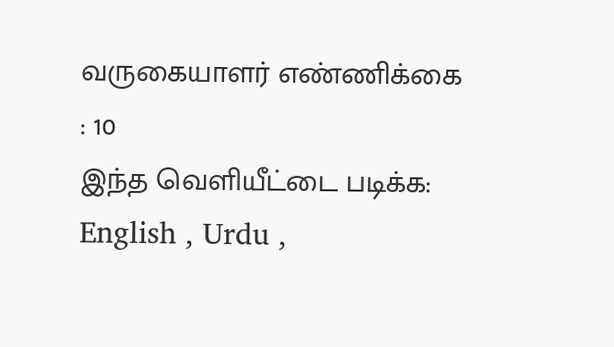வருகையாளர் எண்ணிக்கை : 10
இந்த வெளியீட்டை படிக்க: English , Urdu ,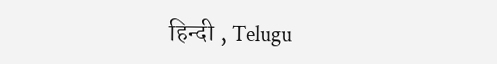हिन्दी , Telugu